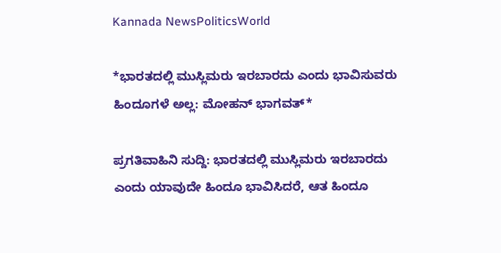Kannada NewsPoliticsWorld

*ಭಾರತದಲ್ಲಿ ಮುಸ್ಲಿಮರು ಇರಬಾರದು ಎಂದು ಭಾವಿಸುವರು ಹಿಂದೂಗಳೆ ಅಲ್ಲ: ಮೋಹನ್ ಭಾಗವತ್*

ಪ್ರಗತಿವಾಹಿನಿ ಸುದ್ದಿ: ಭಾರತದಲ್ಲಿ ಮುಸ್ಲಿಮರು ಇರಬಾರದು ಎಂದು ಯಾವುದೇ ಹಿಂದೂ ಭಾವಿಸಿದರೆ, ಆತ ಹಿಂದೂ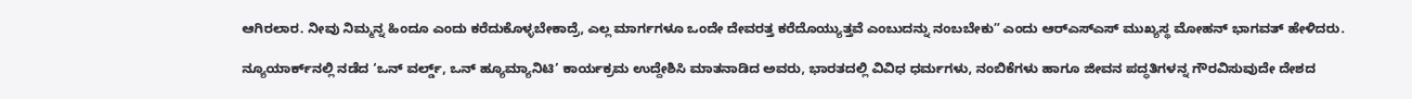ಆಗಿರಲಾರ. ನೀವು ನಿಮ್ಮನ್ನ ಹಿಂದೂ ಎಂದು ಕರೆದುಕೊಳ್ಳಬೇಕಾದ್ರೆ, ಎಲ್ಲ ಮಾರ್ಗಗಳೂ ಒಂದೇ ದೇವರತ್ತ ಕರೆದೊಯ್ಯುತ್ತವೆ ಎಂಬುದನ್ನು ನಂಬಬೇಕುʼʼ ಎಂದು ಆರ್‌ಎಸ್‌ಎಸ್ ಮುಖ್ಯಸ್ಥ ಮೋಹನ್ ಭಾಗವತ್ ಹೇಳಿದರು.

ನ್ಯೂಯಾರ್ಕ್‌ನಲ್ಲಿ ನಡೆದ ‘ಒನ್ ವರ್ಲ್ಡ್, ಒನ್ ಹ್ಯೂಮ್ಯಾನಿಟಿ’ ಕಾರ್ಯಕ್ರಮ ಉದ್ದೇಶಿಸಿ ಮಾತನಾಡಿದ ಅವರು, ಭಾರತದಲ್ಲಿ ವಿವಿಧ ಧರ್ಮಗಳು, ನಂಬಿಕೆಗಳು ಹಾಗೂ ಜೀವನ ಪದ್ಧತಿಗಳನ್ನ ಗೌರವಿಸುವುದೇ ದೇಶದ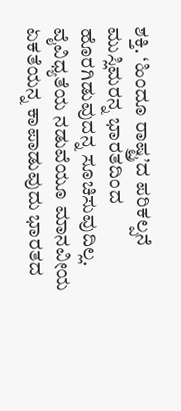ಶಕ್ತಿ. ‘ಹಿಂದೂ ರಾಷ್ಟ್ರ’ದ ಪರಿಕಲ್ಪನೆ ಮುಸ್ಲಿಮರನ್ನ ಭಾರತದಿಂದ ಹೊರಗಿಡುವುದನ್ನ ಸೂಚಿಸುವುದಿಲ್ಲ. ವೈವಿಧ್ಯತೆಯ ನಡುವೆಯೂ ಮಾನವೀಯ ಏಕತೆಯನ್ನ ಕಾಪಾಡುವುದು ಭಾರತದ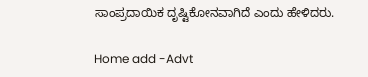ಸಾಂಪ್ರದಾಯಿಕ ದೃಷ್ಟಿಕೋನವಾಗಿದೆ ಎಂದು ಹೇಳಿದರು.

Home add -Advt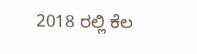2018 ರಲ್ಲಿ ಕೆಲ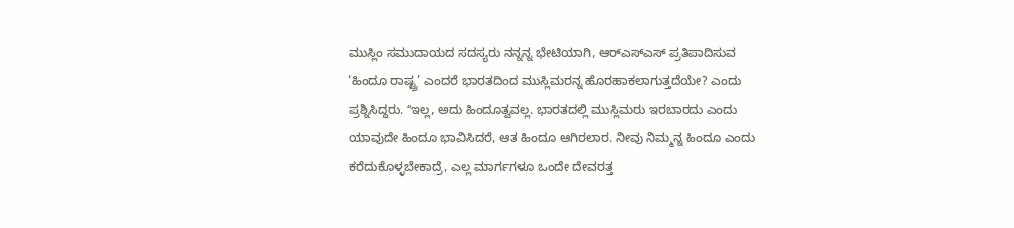ಮುಸ್ಲಿಂ ಸಮುದಾಯದ ಸದಸ್ಯರು ನನ್ನನ್ನ ಭೇಟಿಯಾಗಿ, ಆರ್‌ಎಸ್‌ಎಸ್‌ ಪ್ರತಿಪಾದಿಸುವ ‘ಹಿಂದೂ ರಾಷ್ಟ್ರ’ ಎಂದರೆ ಭಾರತದಿಂದ ಮುಸ್ಲಿಮರನ್ನ ಹೊರಹಾಕಲಾಗುತ್ತದೆಯೇ? ಎಂದು ಪ್ರಶ್ನಿಸಿದ್ದರು. ʻʻಇಲ್ಲ, ಅದು ಹಿಂದೂತ್ವವಲ್ಲ. ಭಾರತದಲ್ಲಿ ಮುಸ್ಲಿಮರು ಇರಬಾರದು ಎಂದು ಯಾವುದೇ ಹಿಂದೂ ಭಾವಿಸಿದರೆ, ಆತ ಹಿಂದೂ ಆಗಿರಲಾರ. ನೀವು ನಿಮ್ಮನ್ನ ಹಿಂದೂ ಎಂದು ಕರೆದುಕೊಳ್ಳಬೇಕಾದ್ರೆ, ಎಲ್ಲ ಮಾರ್ಗಗಳೂ ಒಂದೇ ದೇವರತ್ತ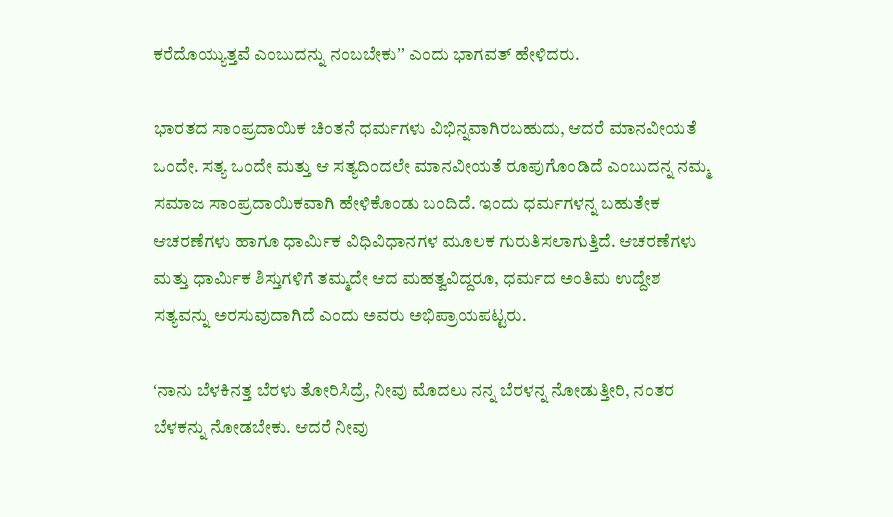ಕರೆದೊಯ್ಯುತ್ತವೆ ಎಂಬುದನ್ನು ನಂಬಬೇಕುʼʼ ಎಂದು ಭಾಗವತ್ ಹೇಳಿದರು.

ಭಾರತದ ಸಾಂಪ್ರದಾಯಿಕ ಚಿಂತನೆ ಧರ್ಮಗಳು ವಿಭಿನ್ನವಾಗಿರಬಹುದು, ಆದರೆ ಮಾನವೀಯತೆ ಒಂದೇ. ಸತ್ಯ ಒಂದೇ ಮತ್ತು ಆ ಸತ್ಯದಿಂದಲೇ ಮಾನವೀಯತೆ ರೂಪುಗೊಂಡಿದೆ ಎಂಬುದನ್ನ ನಮ್ಮ ಸಮಾಜ ಸಾಂಪ್ರದಾಯಿಕವಾಗಿ ಹೇಳಿಕೊಂಡು ಬಂದಿದೆ. ಇಂದು ಧರ್ಮಗಳನ್ನ ಬಹುತೇಕ ಆಚರಣೆಗಳು ಹಾಗೂ ಧಾರ್ಮಿಕ ವಿಧಿವಿಧಾನಗಳ ಮೂಲಕ ಗುರುತಿಸಲಾಗುತ್ತಿದೆ. ಆಚರಣೆಗಳು ಮತ್ತು ಧಾರ್ಮಿಕ ಶಿಸ್ತುಗಳಿಗೆ ತಮ್ಮದೇ ಆದ ಮಹತ್ವವಿದ್ದರೂ, ಧರ್ಮದ ಅಂತಿಮ ಉದ್ದೇಶ ಸತ್ಯವನ್ನು ಅರಸುವುದಾಗಿದೆ ಎಂದು ಅವರು ಅಭಿಪ್ರಾಯಪಟ್ಟರು.

ʻನಾನು ಬೆಳಕಿನತ್ತ ಬೆರಳು ತೋರಿಸಿದ್ರೆ, ನೀವು ಮೊದಲು ನನ್ನ ಬೆರಳನ್ನ ನೋಡುತ್ತೀರಿ, ನಂತರ ಬೆಳಕನ್ನು ನೋಡಬೇಕು. ಆದರೆ ನೀವು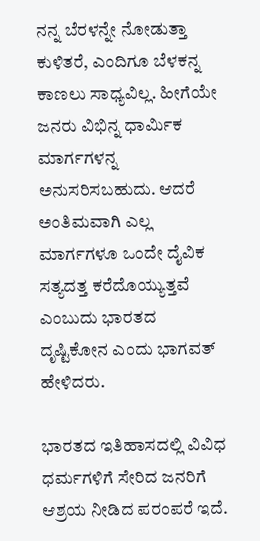ನನ್ನ ಬೆರಳನ್ನೇ ನೋಡುತ್ತಾ ಕುಳಿತರೆ, ಎಂದಿಗೂ ಬೆಳಕನ್ನ ಕಾಣಲು ಸಾಧ್ಯವಿಲ್ಲ. ಹೀಗೆಯೇ ಜನರು ವಿಭಿನ್ನ ಧಾರ್ಮಿಕ ಮಾರ್ಗಗಳನ್ನ ಅನುಸರಿಸಬಹುದು. ಆದರೆ ಅಂತಿಮವಾಗಿ ಎಲ್ಲ ಮಾರ್ಗಗಳೂ ಒಂದೇ ದೈವಿಕ ಸತ್ಯದತ್ತ ಕರೆದೊಯ್ಯುತ್ತವೆ ಎಂಬುದು ಭಾರತದ ದೃಷ್ಟಿಕೋನ ಎಂದು ಭಾಗವತ್ ಹೇಳಿದರು.

ಭಾರತದ ಇತಿಹಾಸದಲ್ಲಿ ವಿವಿಧ ಧರ್ಮಗಳಿಗೆ ಸೇರಿದ ಜನರಿಗೆ ಆಶ್ರಯ ನೀಡಿದ ಪರಂಪರೆ ಇದೆ.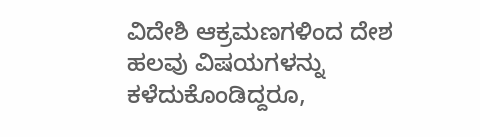ವಿದೇಶಿ ಆಕ್ರಮಣಗಳಿಂದ ದೇಶ ಹಲವು ವಿಷಯಗಳನ್ನು ಕಳೆದುಕೊಂಡಿದ್ದರೂ,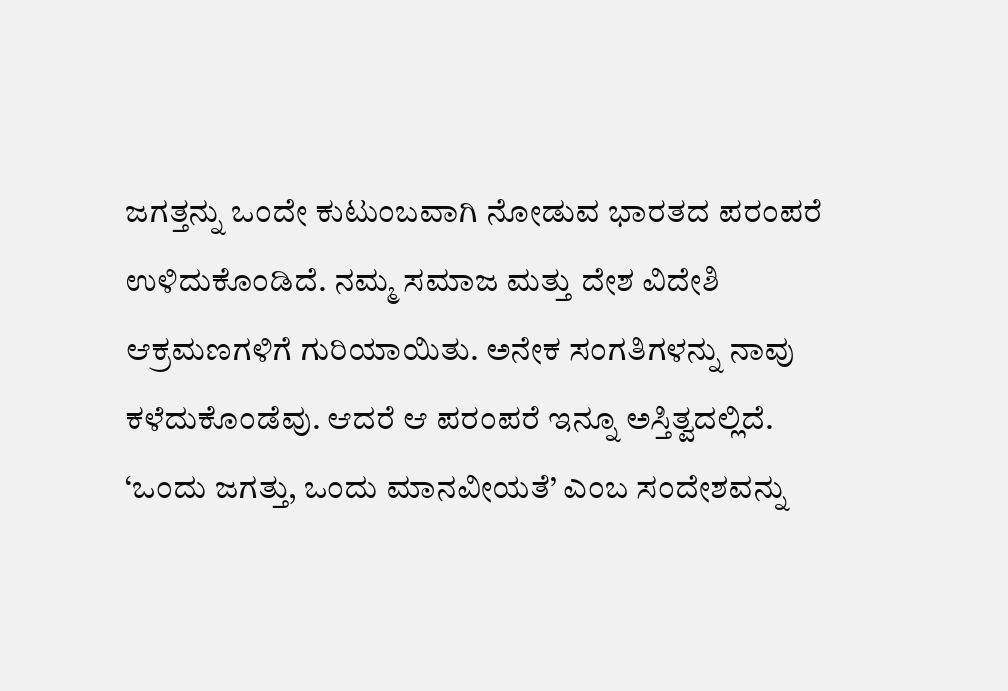ಜಗತ್ತನ್ನು ಒಂದೇ ಕುಟುಂಬವಾಗಿ ನೋಡುವ ಭಾರತದ ಪರಂಪರೆ ಉಳಿದುಕೊಂಡಿದೆ. ನಮ್ಮ ಸಮಾಜ ಮತ್ತು ದೇಶ ವಿದೇಶಿ ಆಕ್ರಮಣಗಳಿಗೆ ಗುರಿಯಾಯಿತು. ಅನೇಕ ಸಂಗತಿಗಳನ್ನು ನಾವು ಕಳೆದುಕೊಂಡೆವು. ಆದರೆ ಆ ಪರಂಪರೆ ಇನ್ನೂ ಅಸ್ತಿತ್ವದಲ್ಲಿದೆ. ‘ಒಂದು ಜಗತ್ತು, ಒಂದು ಮಾನವೀಯತೆ’ ಎಂಬ ಸಂದೇಶವನ್ನು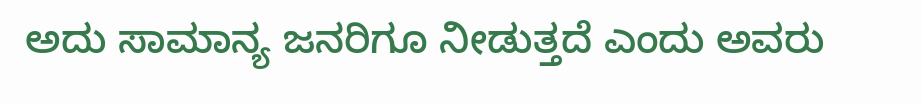ಅದು ಸಾಮಾನ್ಯ ಜನರಿಗೂ ನೀಡುತ್ತದೆ ಎಂದು ಅವರು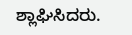ಶ್ಲಾಘಿಸಿದರು.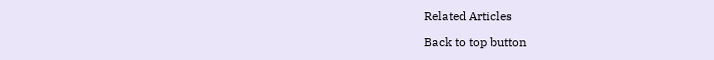Related Articles

Back to top button